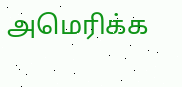அமெரிக்க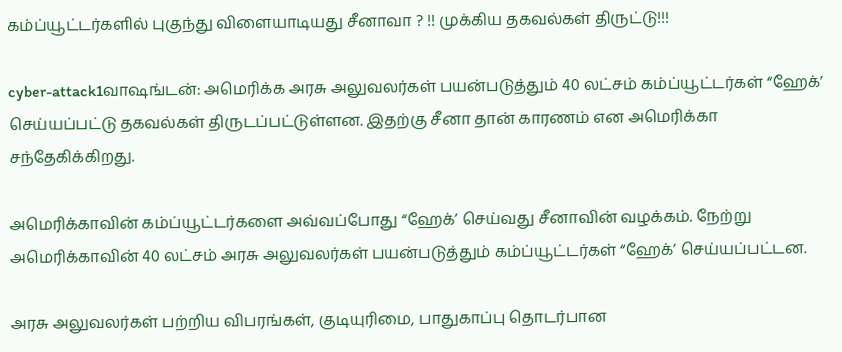கம்ப்யூட்டர்களில் புகுந்து விளையாடியது சீனாவா ? !! முக்கிய தகவல்கள் திருட்டு!!!

cyber-attack1வாஷங்டன்: அமெரிக்க அரசு அலுவலர்கள் பயன்படுத்தும் 40 லட்சம் கம்ப்யூட்டர்கள் “ஹேக்’ செய்யப்பட்டு தகவல்கள் திருடப்பட்டுள்ளன. இதற்கு சீனா தான் காரணம் என அமெரிக்கா சந்தேகிக்கிறது.

அமெரிக்காவின் கம்ப்யூட்டர்களை அவ்வப்போது “ஹேக்’ செய்வது சீனாவின் வழக்கம். நேற்று அமெரிக்காவின் 40 லட்சம் அரசு அலுவலர்கள் பயன்படுத்தும் கம்ப்யூட்டர்கள் “ஹேக்’ செய்யப்பட்டன.

அரசு அலுவலர்கள் பற்றிய விபரங்கள், குடியுரிமை, பாதுகாப்பு தொடர்பான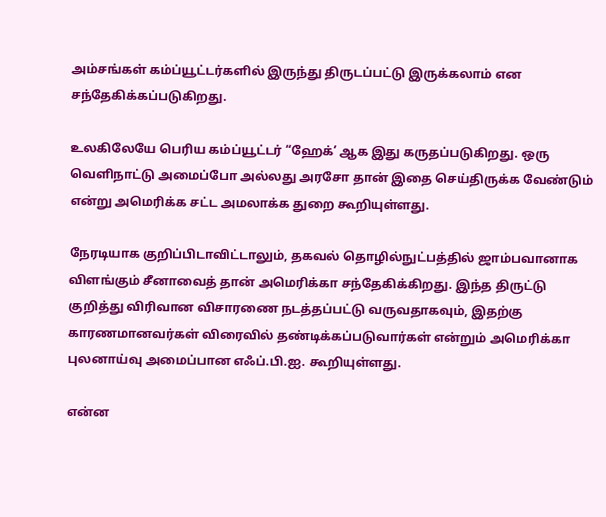அம்சங்கள் கம்ப்யூட்டர்களில் இருந்து திருடப்பட்டு இருக்கலாம் என சந்தேகிக்கப்படுகிறது.

உலகிலேயே பெரிய கம்ப்யூட்டர் “ஹேக்’ ஆக இது கருதப்படுகிறது. ஒரு வெளிநாட்டு அமைப்போ அல்லது அரசோ தான் இதை செய்திருக்க வேண்டும் என்று அமெரிக்க சட்ட அமலாக்க துறை கூறியுள்ளது.

நேரடியாக குறிப்பிடாவிட்டாலும், தகவல் தொழில்நுட்பத்தில் ஜாம்பவானாக விளங்கும் சீனாவைத் தான் அமெரிக்கா சந்தேகிக்கிறது. இந்த திருட்டு குறித்து விரிவான விசாரணை நடத்தப்பட்டு வருவதாகவும், இதற்கு காரணமானவர்கள் விரைவில் தண்டிக்கப்படுவார்கள் என்றும் அமெரிக்கா புலனாய்வு அமைப்பான எஃப்.பி.ஐ. கூறியுள்ளது.

என்ன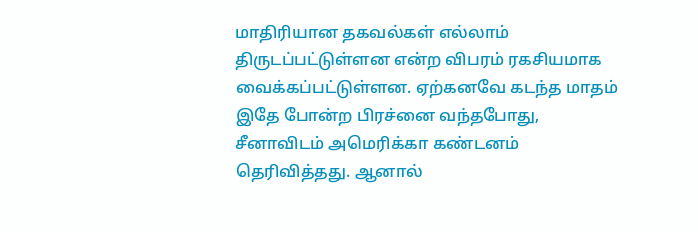மாதிரியான தகவல்கள் எல்லாம் திருடப்பட்டுள்ளன என்ற விபரம் ரகசியமாக வைக்கப்பட்டுள்ளன. ஏற்கனவே கடந்த மாதம் இதே போன்ற பிரச்னை வந்தபோது, சீனாவிடம் அமெரிக்கா கண்டனம் தெரிவித்தது. ஆனால்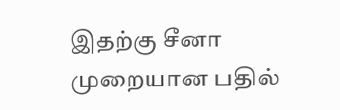இதற்கு சீனா முறையான பதில்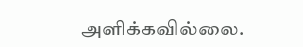அளிக்கவில்லை.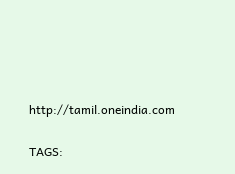http://tamil.oneindia.com

TAGS: